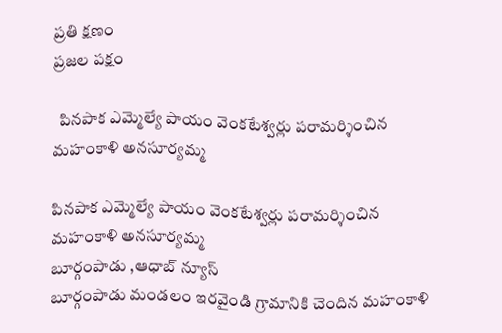ప్రతి క్షణం
ప్రజల పక్షం

  పినపాక ఎమ్మెల్యే పాయం వెంకటేశ్వర్లు పరామర్శించిన మహంకాళి అనసూర్యమ్మ

పినపాక ఎమ్మెల్యే పాయం వెంకటేశ్వర్లు పరామర్శించిన మహంకాళి అనసూర్యమ్మ
బూర్గంపాడు ,ఆధాబ్ న్యూస్
బూర్గంపాడు మండలం ఇరవైండి గ్రామానికి చెందిన మహంకాళి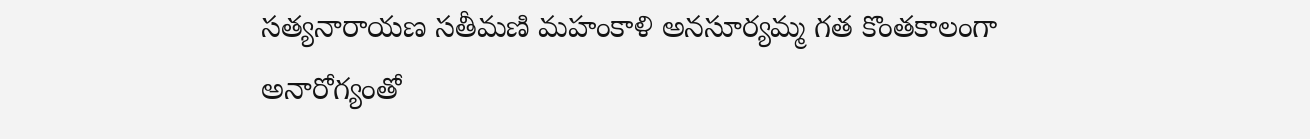సత్యనారాయణ సతీమణి మహంకాళి అనసూర్యమ్మ గత కొంతకాలంగా అనారోగ్యంతో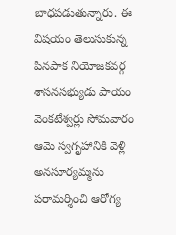బాధపడుతున్నారు. ఈ విషయం తెలుసుకున్న పినపాక నియోజకవర్గ శాసనసభ్యుడు పాయం వెంకటేశ్వర్లు సోమవారం ఆమె స్వగృహానికి వెళ్లి అనసూర్యమ్మను పరామర్శించి ఆరోగ్య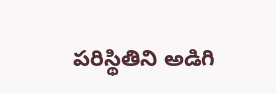పరిస్థితిని అడిగి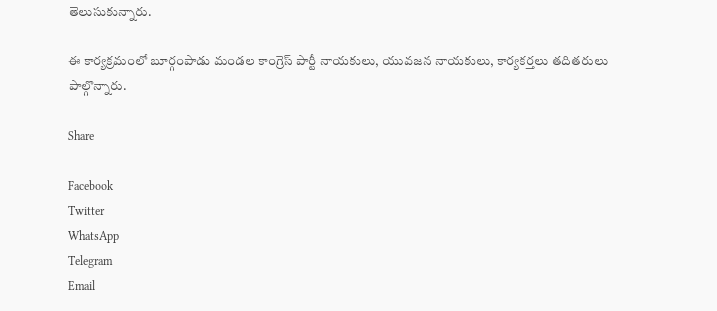తెలుసుకున్నారు.

ఈ కార్యక్రమంలో బూర్గంపాడు మండల కాంగ్రెస్ పార్టీ నాయకులు, యువజన నాయకులు, కార్యకర్తలు తదితరులు పాల్గొన్నారు.

Share

Facebook
Twitter
WhatsApp
Telegram
Email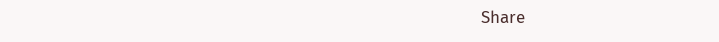Share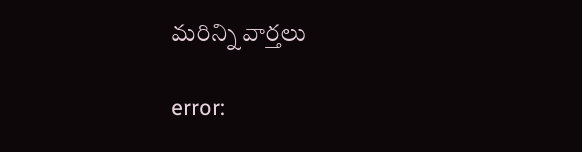మరిన్ని వార్తలు

error: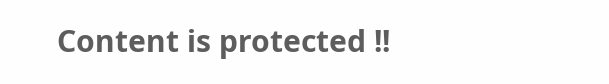Content is protected !!